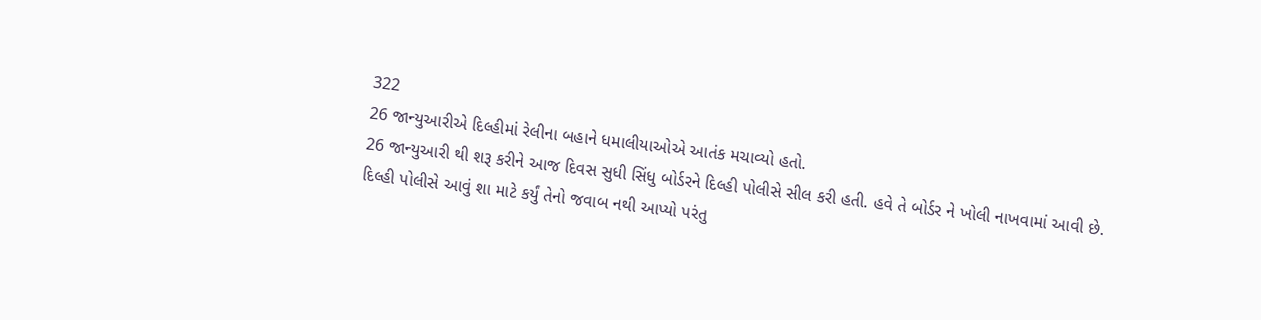322
26 જાન્યુઆરીએ દિલ્હીમાં રેલીના બહાને ધમાલીયાઓએ આતંક મચાવ્યો હતો.
26 જાન્યુઆરી થી શરૂ કરીને આજ દિવસ સુધી સિંધુ બોર્ડરને દિલ્હી પોલીસે સીલ કરી હતી. હવે તે બોર્ડર ને ખોલી નાખવામાં આવી છે.
દિલ્હી પોલીસે આવું શા માટે કર્યું તેનો જવાબ નથી આપ્યો પરંતુ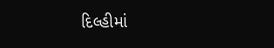દિલ્હીમાં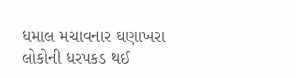ધમાલ મચાવનાર ઘણાખરા લોકોની ધરપકડ થઈ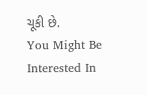ચૂકી છે.
You Might Be Interested In